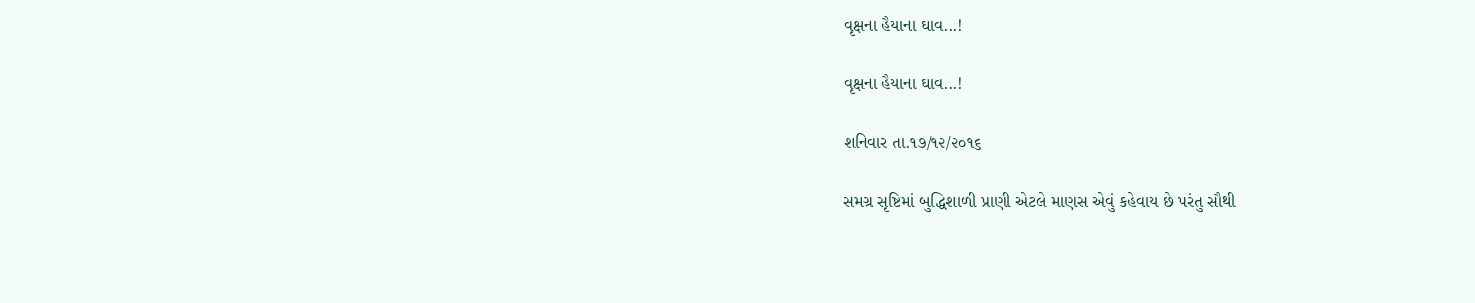વૃક્ષના હૈયાના ઘાવ...!

વૃક્ષના હૈયાના ઘાવ...!

શનિવાર તા.૧૭/૧૨/૨૦૧૬

સમગ્ર સૃષ્ટિમાં બુદ્ધિશાળી પ્રાણી એટલે માણસ એવું કહેવાય છે પરંતુ સૌથી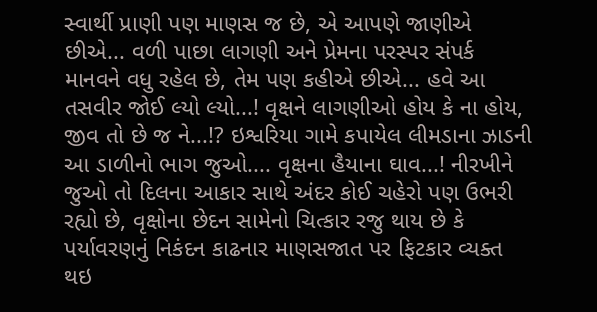સ્વાર્થી પ્રાણી પણ માણસ જ છે, એ આપણે જાણીએ છીએ... વળી પાછા લાગણી અને પ્રેમના પરસ્પર સંપર્ક માનવને વધુ રહેલ છે, તેમ પણ કહીએ છીએ... હવે આ તસવીર જોઈ લ્યો લ્યો...! વૃક્ષને લાગણીઓ હોય કે ના હોય, જીવ તો છે જ ને...!? ઇશ્વરિયા ગામે કપાયેલ લીમડાના ઝાડની આ ડાળીનો ભાગ જુઓ.... વૃક્ષના હૈયાના ઘાવ...! નીરખીને જુઓ તો દિલના આકાર સાથે અંદર કોઈ ચહેરો પણ ઉભરી રહ્યો છે, વૃક્ષોના છેદન સામેનો ચિત્કાર રજુ થાય છે કે પર્યાવરણનું નિકંદન કાઢનાર માણસજાત પર ફિટકાર વ્યક્ત થઇ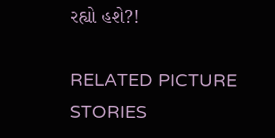રહ્યો હશે?!

RELATED PICTURE STORIES